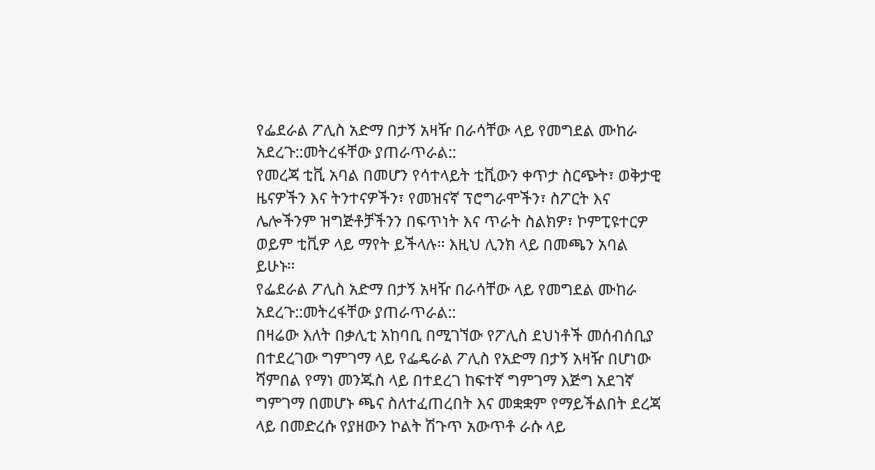የፌደራል ፖሊስ አድማ በታኝ አዛዥ በራሳቸው ላይ የመግደል ሙከራ አደረጉ::መትረፋቸው ያጠራጥራል::
የመረጃ ቲቪ አባል በመሆን የሳተላይት ቲቪውን ቀጥታ ስርጭት፣ ወቅታዊ ዜናዎችን እና ትንተናዎችን፣ የመዝናኛ ፕሮግራሞችን፣ ስፖርት እና ሌሎችንም ዝግጅቶቻችንን በፍጥነት እና ጥራት ስልክዎ፣ ኮምፒዩተርዎ ወይም ቲቪዎ ላይ ማየት ይችላሉ። እዚህ ሊንክ ላይ በመጫን አባል ይሁኑ።
የፌደራል ፖሊስ አድማ በታኝ አዛዥ በራሳቸው ላይ የመግደል ሙከራ አደረጉ::መትረፋቸው ያጠራጥራል::
በዛሬው እለት በቃሊቲ አከባቢ በሚገኘው የፖሊስ ደህነቶች መሰብሰቢያ በተደረገው ግምገማ ላይ የፌዴራል ፖሊስ የአድማ በታኝ አዛዥ በሆነው ሻምበል የማነ መንጁስ ላይ በተደረገ ከፍተኛ ግምገማ እጅግ አደገኛ ግምገማ በመሆኑ ጫና ስለተፈጠረበት እና መቋቋም የማይችልበት ደረጃ ላይ በመድረሱ የያዘውን ኮልት ሽጉጥ አውጥቶ ራሱ ላይ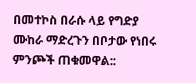በመተኮስ በራሱ ላይ የግድያ ሙከራ ማድረጉን በቦታው የነበሩ ምንጮች ጠቁመዋል::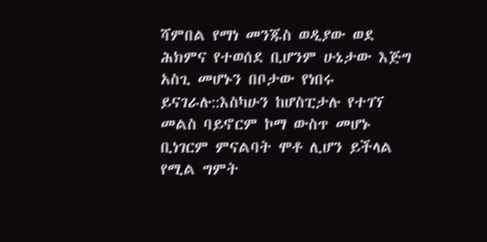ሻምበል የማነ መንጁስ ወዲያው ወደ ሕክምና የተወሰደ ቢሆንም ሁኔታው እጅግ አስጊ መሆኑን በቦታው የነበሩ ይናገራሉ::እስካሁን ከሆስፒታሉ የተገኘ መልስ ባይኖርም ኮማ ውስጥ መሆኑ ቢነገርም ምናልባት ሞቶ ሊሆን ይችላል የሚል ግምት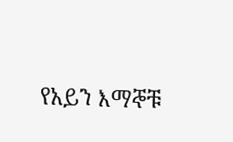የአይን እማኞቹ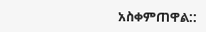አስቀምጠዋል::